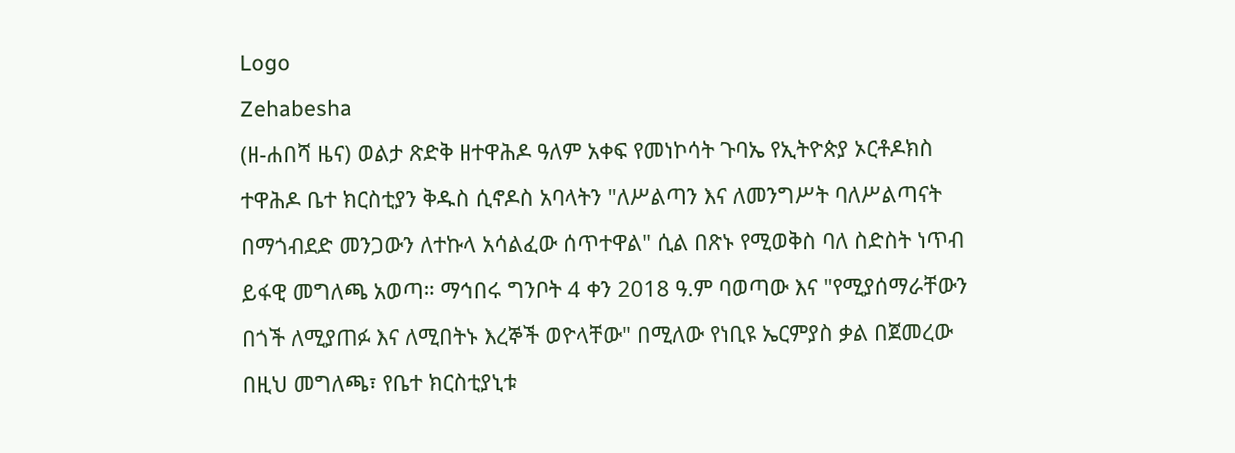Logo
Zehabesha
(ዘ-ሐበሻ ዜና) ወልታ ጽድቅ ዘተዋሕዶ ዓለም አቀፍ የመነኮሳት ጉባኤ የኢትዮጵያ ኦርቶዶክስ ተዋሕዶ ቤተ ክርስቲያን ቅዱስ ሲኖዶስ አባላትን "ለሥልጣን እና ለመንግሥት ባለሥልጣናት በማጎብደድ መንጋውን ለተኩላ አሳልፈው ሰጥተዋል" ሲል በጽኑ የሚወቅስ ባለ ስድስት ነጥብ ይፋዊ መግለጫ አወጣ። ማኅበሩ ግንቦት 4 ቀን 2018 ዓ.ም ባወጣው እና "የሚያሰማራቸውን በጎች ለሚያጠፉ እና ለሚበትኑ እረኞች ወዮላቸው" በሚለው የነቢዩ ኤርምያስ ቃል በጀመረው በዚህ መግለጫ፣ የቤተ ክርስቲያኒቱ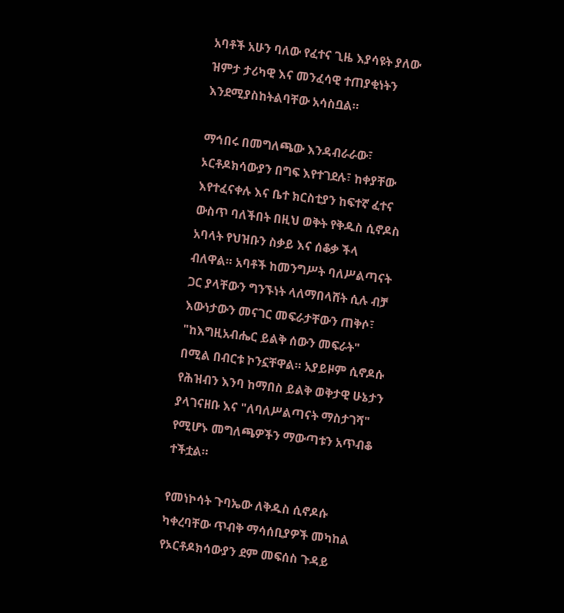አባቶች አሁን ባለው የፈተና ጊዜ እያሳዩት ያለው ዝምታ ታሪካዊ እና መንፈሳዊ ተጠያቂነትን እንደሚያስከትልባቸው አሳስቧል።

ማኅበሩ በመግለጫው እንዳብራራው፣ ኦርቶዶክሳውያን በግፍ እየተገደሉ፣ ከቀያቸው እየተፈናቀሉ እና ቤተ ክርስቲያን ከፍተኛ ፈተና ውስጥ ባለችበት በዚህ ወቅት የቅዱስ ሲኖዶስ አባላት የህዝቡን ስቃይ እና ሰቆቃ ችላ ብለዋል። አባቶች ከመንግሥት ባለሥልጣናት ጋር ያላቸውን ግንኙነት ላለማበላሸት ሲሉ ብቻ እውነታውን መናገር መፍራታቸውን ጠቅሶ፣ "ከእግዚአብሔር ይልቅ ሰውን መፍራት" በሚል በብርቱ ኮንኗቸዋል። አያይዞም ሲኖዶሱ የሕዝብን እንባ ከማበስ ይልቅ ወቅታዊ ሁኔታን ያላገናዘቡ እና "ለባለሥልጣናት ማስታገሻ" የሚሆኑ መግለጫዎችን ማውጣቱን አጥብቆ ተችቷል።

የመነኮሳት ጉባኤው ለቅዱስ ሲኖዶሱ ካቀረባቸው ጥብቅ ማሳሰቢያዎች መካከል የኦርቶዶክሳውያን ደም መፍሰስ ጉዳይ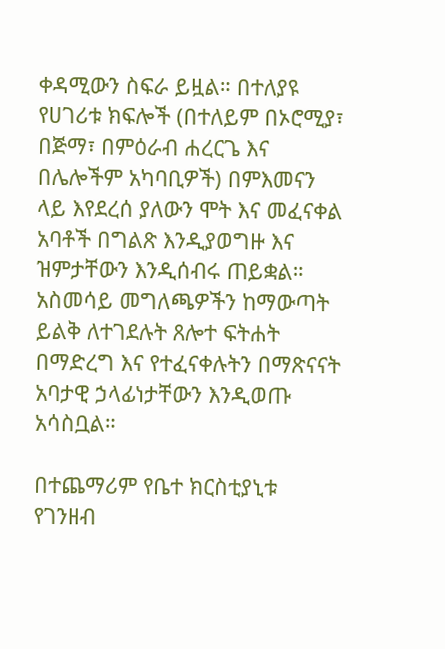ቀዳሚውን ስፍራ ይዟል። በተለያዩ የሀገሪቱ ክፍሎች (በተለይም በኦሮሚያ፣ በጅማ፣ በምዕራብ ሐረርጌ እና በሌሎችም አካባቢዎች) በምእመናን ላይ እየደረሰ ያለውን ሞት እና መፈናቀል አባቶች በግልጽ እንዲያወግዙ እና ዝምታቸውን እንዲሰብሩ ጠይቋል። አስመሳይ መግለጫዎችን ከማውጣት ይልቅ ለተገደሉት ጸሎተ ፍትሐት በማድረግ እና የተፈናቀሉትን በማጽናናት አባታዊ ኃላፊነታቸውን እንዲወጡ አሳስቧል።

በተጨማሪም የቤተ ክርስቲያኒቱ የገንዘብ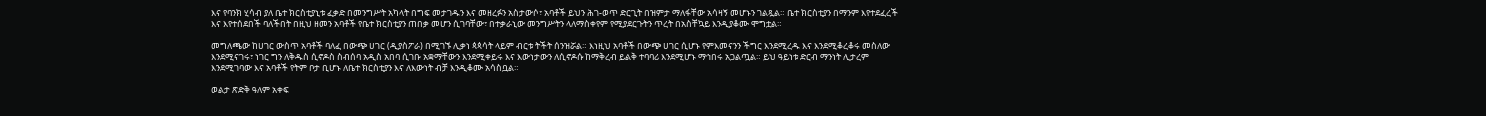እና የባንክ ሂሳብ ያለ ቤተ ክርስቲያኒቱ ፈቃድ በመንግሥት አካላት በግፍ መታገዱን እና መዘረፉን አስታውሶ፣ አባቶች ይህን ሕገ-ወጥ ድርጊት በዝምታ ማለፋቸው አሳዛኝ መሆኑን ገልጿል። ቤተ ክርስቲያን በማንም እየተደፈረች እና እየተሰደበች ባለችበት በዚህ ዘመን አባቶች የቤተ ክርስቲያን ጠበቃ መሆን ሲገባቸው፣ በተቃራኒው መንግሥትን ላለማስቀየም የሚያደርጉትን ጥረት በአስቸኳይ እንዲያቆሙ ሞግቷል።

መግለጫው ከሀገር ውስጥ አባቶች ባለፈ በውጭ ሀገር (ዲያስፖራ) በሚገኙ ሊቃነ ጳጳሳት ላይም ብርቱ ትችት ሰንዝሯል። እነዚህ አባቶች በውጭ ሀገር ሲሆኑ የምእመናንን ችግር እንደሚረዱ እና እንደሚቆረቆሩ መስለው እንደሚናገሩ፣ ነገር ግን ለቅዱስ ሲኖዶስ ስብሰባ አዲስ አበባ ሲገቡ አቋማቸውን እንደሚቀይሩ እና እውነታውን ለሲኖዶሱ ከማቅረብ ይልቅ ተባባሪ እንደሚሆኑ ማኅበሩ አጋልጧል። ይህ ዓይነቱ ድርብ ማንነት ሊታረም እንደሚገባው እና አባቶች የትም ቦታ ቢሆኑ ለቤተ ክርስቲያን እና ለእውነት ብቻ እንዲቆሙ አሳስቧል።

ወልታ ጽድቅ ዓለም አቀፍ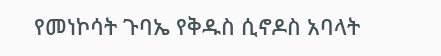የመነኮሳት ጉባኤ የቅዱስ ሲኖዶስ አባላት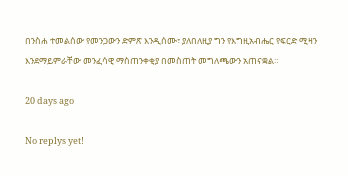በንስሐ ተመልሰው የመንጋውን ድምጽ እንዲሰሙ፣ ያለበለዚያ ግን የእግዚአብሔር የፍርድ ሚዛን እንደማይምራቸው መንፈሳዊ ማስጠንቀቂያ በመስጠት መግለጫውን አጠናቋል።

20 days ago

No replys yet!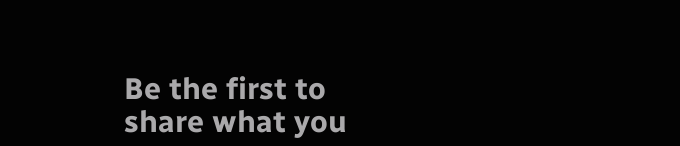Be the first to share what you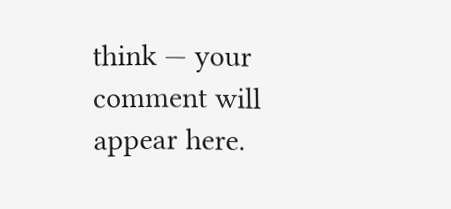think — your comment will appear here.